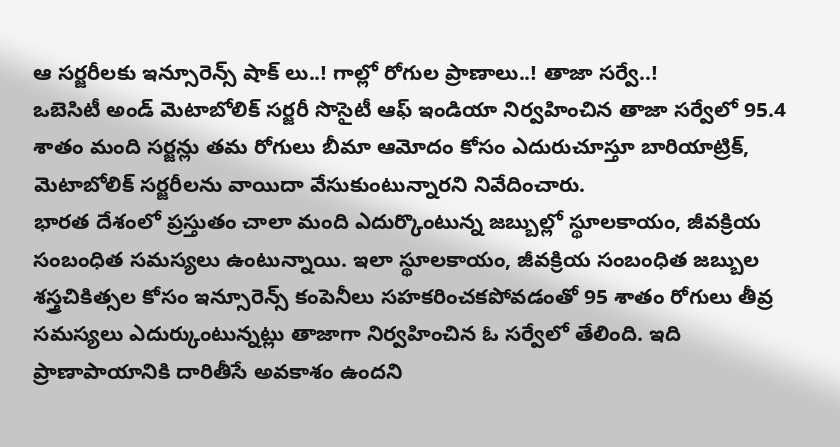ఆ సర్జరీలకు ఇన్సూరెన్స్ షాక్ లు..! గాల్లో రోగుల ప్రాణాలు..! తాజా సర్వే..!
ఒబెసిటీ అండ్ మెటాబోలిక్ సర్జరీ సొసైటీ ఆఫ్ ఇండియా నిర్వహించిన తాజా సర్వేలో 95.4 శాతం మంది సర్జన్లు తమ రోగులు బీమా ఆమోదం కోసం ఎదురుచూస్తూ బారియాట్రిక్, మెటాబోలిక్ సర్జరీలను వాయిదా వేసుకుంటున్నారని నివేదించారు.
భారత దేశంలో ప్రస్తుతం చాలా మంది ఎదుర్కొంటున్న జబ్బుల్లో స్థూలకాయం, జీవక్రియ సంబంధిత సమస్యలు ఉంటున్నాయి. ఇలా స్థూలకాయం, జీవక్రియ సంబంధిత జబ్బుల శస్త్రచికిత్సల కోసం ఇన్సూరెన్స్ కంపెనీలు సహకరించకపోవడంతో 95 శాతం రోగులు తీవ్ర సమస్యలు ఎదుర్కుంటున్నట్లు తాజాగా నిర్వహించిన ఓ సర్వేలో తేలింది. ఇది ప్రాణాపాయానికి దారితీసే అవకాశం ఉందని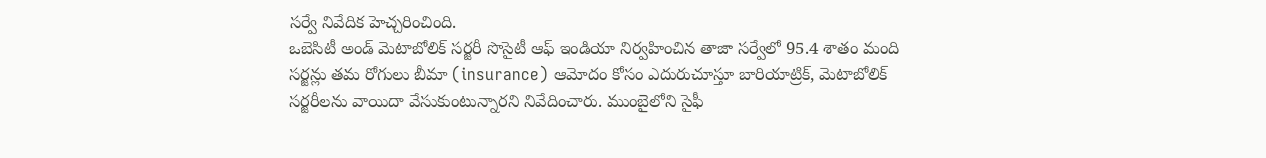సర్వే నివేదిక హెచ్చరించింది.
ఒబెసిటీ అండ్ మెటాబోలిక్ సర్జరీ సొసైటీ ఆఫ్ ఇండియా నిర్వహించిన తాజా సర్వేలో 95.4 శాతం మంది సర్జన్లు తమ రోగులు బీమా (insurance) ఆమోదం కోసం ఎదురుచూస్తూ బారియాట్రిక్, మెటాబోలిక్ సర్జరీలను వాయిదా వేసుకుంటున్నారని నివేదించారు. ముంబైలోని సైఫీ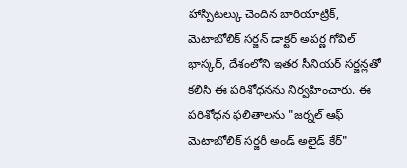హాస్పిటల్కు చెందిన బారియాట్రిక్, మెటాబోలిక్ సర్జన్ డాక్టర్ అపర్ణ గోవిల్ భాస్కర్, దేశంలోని ఇతర సీనియర్ సర్జన్లతో కలిసి ఈ పరిశోధనను నిర్వహించారు. ఈ పరిశోధన ఫలితాలను "జర్నల్ ఆఫ్ మెటాబోలిక్ సర్జరీ అండ్ అలైడ్ కేర్"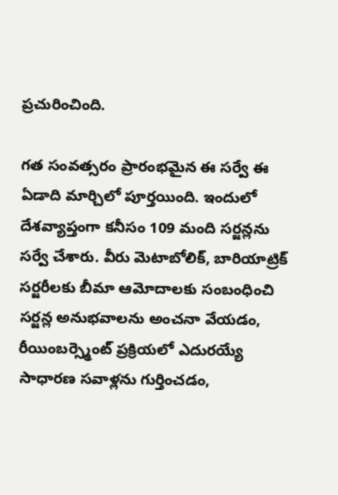ప్రచురించింది.

గత సంవత్సరం ప్రారంభమైన ఈ సర్వే ఈ ఏడాది మార్చిలో పూర్తయింది. ఇందులో దేశవ్యాప్తంగా కనీసం 109 మంది సర్జన్లను సర్వే చేశారు. వీరు మెటాబోలిక్, బారియాట్రిక్ సర్జరీలకు బీమా ఆమోదాలకు సంబంధించి సర్జన్ల అనుభవాలను అంచనా వేయడం, రీయింబర్స్మెంట్ ప్రక్రియలో ఎదురయ్యే సాధారణ సవాళ్లను గుర్తించడం,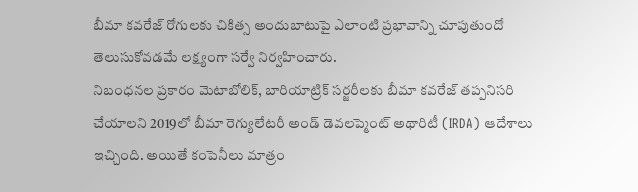బీమా కవరేజ్ రోగులకు చికిత్స అందుబాటుపై ఎలాంటి ప్రభావాన్ని చూపుతుందో తెలుసుకోవడమే లక్ష్యంగా సర్వే నిర్వహించారు.
నిబంధనల ప్రకారం మెటాబోలిక్, బారియాట్రిక్ సర్జరీలకు బీమా కవరేజ్ తప్పనిసరి చేయాలని 2019లో బీమా రెగ్యులేటరీ అండ్ డెవలప్మెంట్ అథారిటీ (IRDA) ఆదేశాలు ఇచ్చింది. అయితే కంపెనీలు మాత్రం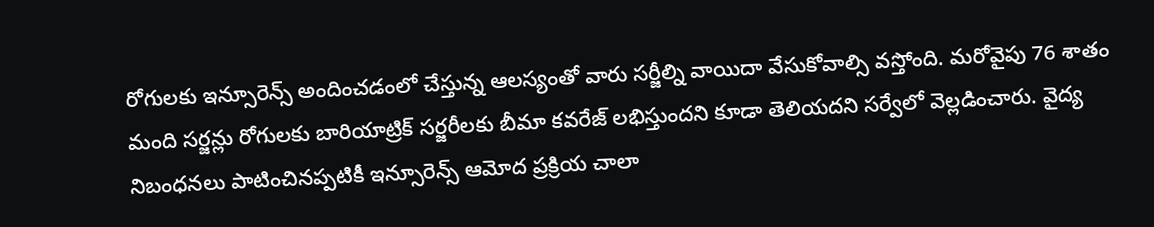రోగులకు ఇన్సూరెన్స్ అందించడంలో చేస్తున్న ఆలస్యంతో వారు సర్జీల్ని వాయిదా వేసుకోవాల్సి వస్తోంది. మరోవైపు 76 శాతం మంది సర్జన్లు రోగులకు బారియాట్రిక్ సర్జరీలకు బీమా కవరేజ్ లభిస్తుందని కూడా తెలియదని సర్వేలో వెల్లడించారు. వైద్య నిబంధనలు పాటించినప్పటికీ ఇన్సూరెన్స్ ఆమోద ప్రక్రియ చాలా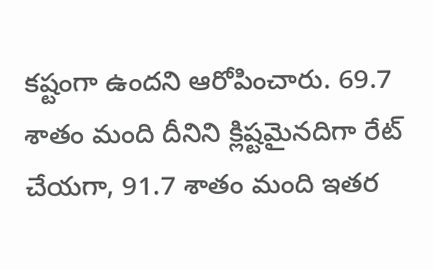కష్టంగా ఉందని ఆరోపించారు. 69.7 శాతం మంది దీనిని క్లిష్టమైనదిగా రేట్ చేయగా, 91.7 శాతం మంది ఇతర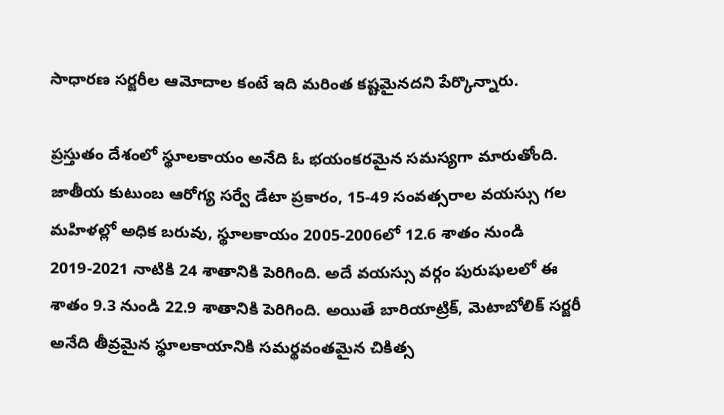సాధారణ సర్జరీల ఆమోదాల కంటే ఇది మరింత కష్టమైనదని పేర్కొన్నారు.

ప్రస్తుతం దేశంలో స్థూలకాయం అనేది ఓ భయంకరమైన సమస్యగా మారుతోంది. జాతీయ కుటుంబ ఆరోగ్య సర్వే డేటా ప్రకారం, 15-49 సంవత్సరాల వయస్సు గల మహిళల్లో అధిక బరువు, స్థూలకాయం 2005-2006లో 12.6 శాతం నుండి 2019-2021 నాటికి 24 శాతానికి పెరిగింది. అదే వయస్సు వర్గం పురుషులలో ఈ శాతం 9.3 నుండి 22.9 శాతానికి పెరిగింది. అయితే బారియాట్రిక్, మెటాబోలిక్ సర్జరీ అనేది తీవ్రమైన స్థూలకాయానికి సమర్థవంతమైన చికిత్స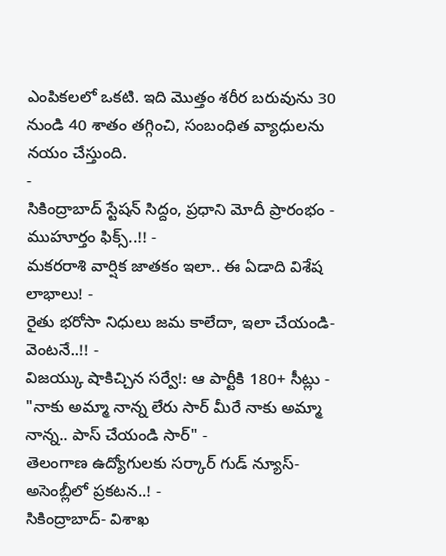ఎంపికలలో ఒకటి. ఇది మొత్తం శరీర బరువును 30 నుండి 40 శాతం తగ్గించి, సంబంధిత వ్యాధులను నయం చేస్తుంది.
-
సికింద్రాబాద్ స్టేషన్ సిద్దం, ప్రధాని మోదీ ప్రారంభం - ముహూర్తం ఫిక్స్..!! -
మకరరాశి వార్షిక జాతకం ఇలా.. ఈ ఏడాది విశేష లాభాలు! -
రైతు భరోసా నిధులు జమ కాలేదా, ఇలా చేయండి- వెంటనే..!! -
విజయ్కు షాకిచ్చిన సర్వే!: ఆ పార్టీకి 180+ సీట్లు -
"నాకు అమ్మా నాన్న లేరు సార్ మీరే నాకు అమ్మా నాన్న.. పాస్ చేయండి సార్" -
తెలంగాణ ఉద్యోగులకు సర్కార్ గుడ్ న్యూస్-అసెంబ్లీలో ప్రకటన..! -
సికింద్రాబాద్- విశాఖ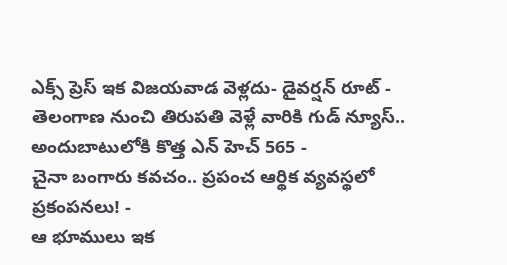ఎక్స్ ప్రెస్ ఇక విజయవాడ వెళ్లదు- డైవర్షన్ రూట్ -
తెలంగాణ నుంచి తిరుపతి వెళ్లే వారికి గుడ్ న్యూస్.. అందుబాటులోకి కొత్త ఎన్ హెచ్ 565 -
చైనా బంగారు కవచం.. ప్రపంచ ఆర్థిక వ్యవస్థలో ప్రకంపనలు! -
ఆ భూములు ఇక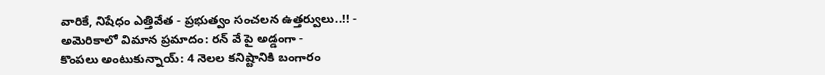వారికే, నిషేధం ఎత్తివేత - ప్రభుత్వం సంచలన ఉత్తర్వులు..!! -
అమెరికాలో విమాన ప్రమాదం: రన్ వే పై అడ్డంగా -
కొంపలు అంటుకున్నాయ్: 4 నెలల కనిష్టానికి బంగారం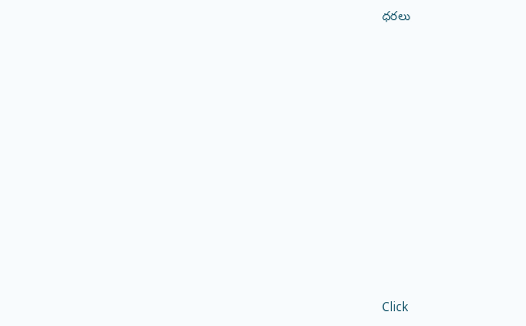ధరలు












Click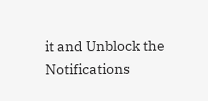it and Unblock the Notifications